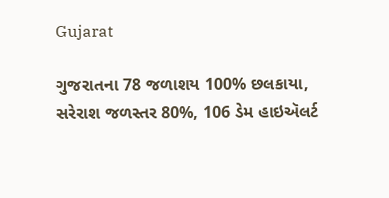Gujarat

ગુજરાતના 78 જળાશય 100% છલકાયા, સરેરાશ જળસ્તર 80%, 106 ડેમ હાઇઍલર્ટ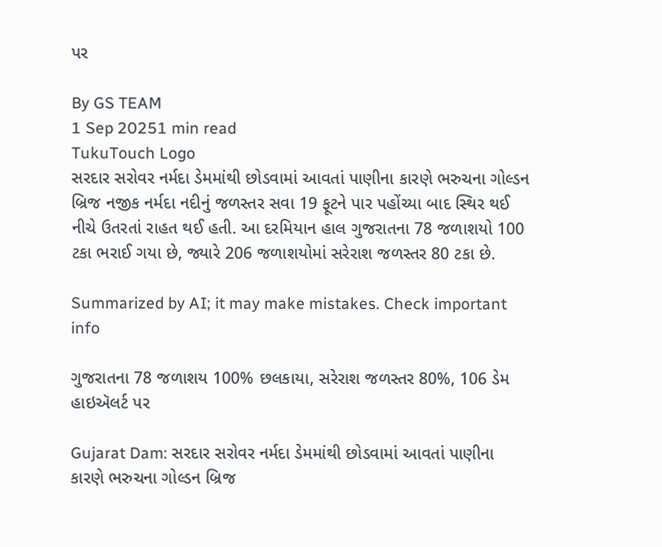પર

By GS TEAM
1 Sep 20251 min read
TukuTouch Logo
સરદાર સરોવર નર્મદા ડેમમાંથી છોડવામાં આવતાં પાણીના કારણે ભરુચના ગોલ્ડન બ્રિજ નજીક નર્મદા નદીનું જળસ્તર સવા 19 ફૂટને પાર પહોંચ્યા બાદ સ્થિર થઈ નીચે ઉતરતાં રાહત થઈ હતી. આ દરમિયાન હાલ ગુજરાતના 78 જળાશયો 100 ટકા ભરાઈ ગયા છે, જ્યારે 206 જળાશયોમાં સરેરાશ જળસ્તર 80 ટકા છે.

Summarized by AI; it may make mistakes. Check important info

ગુજરાતના 78 જળાશય 100% છલકાયા, સરેરાશ જળસ્તર 80%, 106 ડેમ હાઇઍલર્ટ પર

Gujarat Dam: સરદાર સરોવર નર્મદા ડેમમાંથી છોડવામાં આવતાં પાણીના કારણે ભરુચના ગોલ્ડન બ્રિજ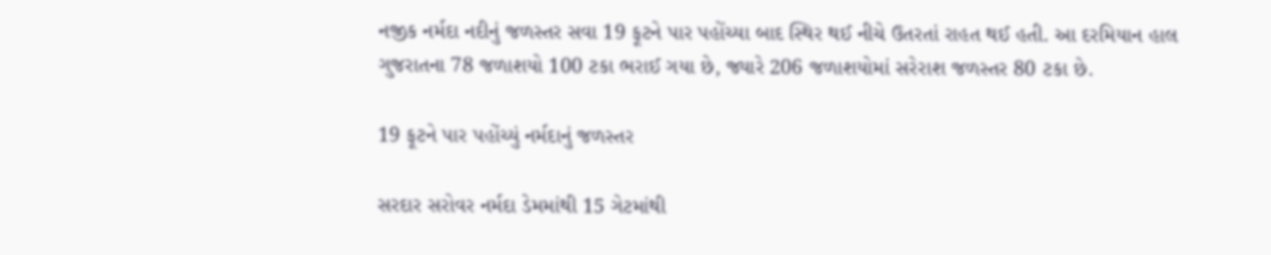નજીક નર્મદા નદીનું જળસ્તર સવા 19 ફૂટને પાર પહોંચ્યા બાદ સ્થિર થઈ નીચે ઉતરતાં રાહત થઈ હતી. આ દરમિયાન હાલ ગુજરાતના 78 જળાશયો 100 ટકા ભરાઈ ગયા છે, જ્યારે 206 જળાશયોમાં સરેરાશ જળસ્તર 80 ટકા છે.

19 ફૂટને પાર પહોંચ્યું નર્મદાનું જળસ્તર

સરદાર સરોવર નર્મદા ડેમમાંથી 15 ગેટમાંથી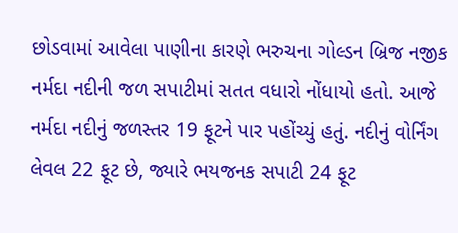છોડવામાં આવેલા પાણીના કારણે ભરુચના ગોલ્ડન બ્રિજ નજીક નર્મદા નદીની જળ સપાટીમાં સતત વધારો નોંધાયો હતો. આજે નર્મદા નદીનું જળસ્તર 19 ફૂટને પાર પહોંચ્યું હતું. નદીનું વોર્નિંગ લેવલ 22 ફૂટ છે, જ્યારે ભયજનક સપાટી 24 ફૂટ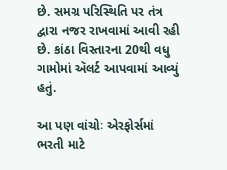છે. સમગ્ર પરિસ્થિતિ પર તંત્ર દ્વારા નજર રાખવામાં આવી રહી છે. કાંઠા વિસ્તારના 20થી વધુ ગામોમાં ઍલર્ટ આપવામાં આવ્યું હતું.

આ પણ વાંચોઃ એરફોર્સમાં ભરતી માટે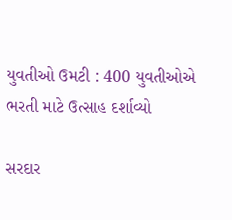યુવતીઓ ઉમટી : 400 યુવતીઓએ ભરતી માટે ઉત્સાહ દર્શાવ્યો

સરદાર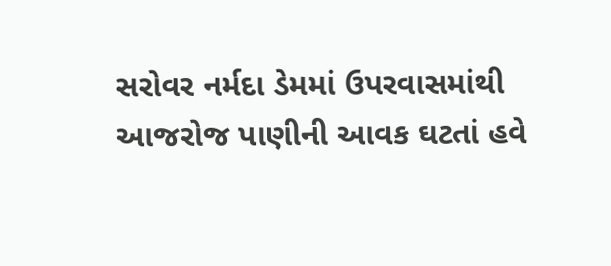સરોવર નર્મદા ડેમમાં ઉપરવાસમાંથી આજરોજ પાણીની આવક ઘટતાં હવે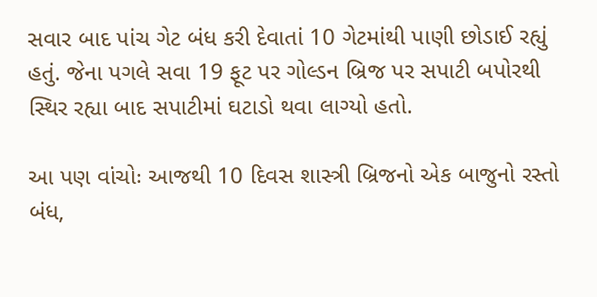સવાર બાદ પાંચ ગેટ બંધ કરી દેવાતાં 10 ગેટમાંથી પાણી છોડાઈ રહ્યું હતું. જેના પગલે સવા 19 ફૂટ પર ગોલ્ડન બ્રિજ પર સપાટી બપોરથી સ્થિર રહ્યા બાદ સપાટીમાં ઘટાડો થવા લાગ્યો હતો.

આ પણ વાંચોઃ આજથી 10 દિવસ શાસ્ત્રી બ્રિજનો એક બાજુનો રસ્તો બંધ,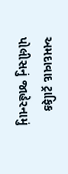અમદાવાદ ટ્રાફિક પોલીસનું જાહેરનામું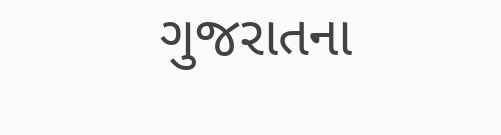ગુજરાતના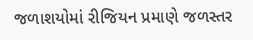જળાશયોમાં રીજિયન પ્રમાણે જળસ્તર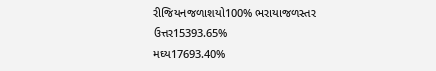રીજિયનજળાશયો100% ભરાયાજળસ્તર
ઉત્તર15393.65%
મઘ્ય17693.40%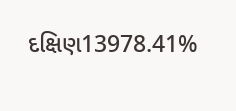દક્ષિણ13978.41%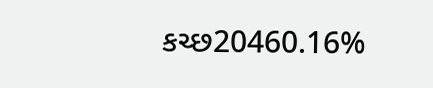કચ્છ20460.16%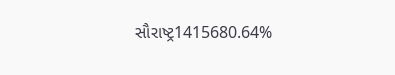સૌરાષ્ટ્ર1415680.64%